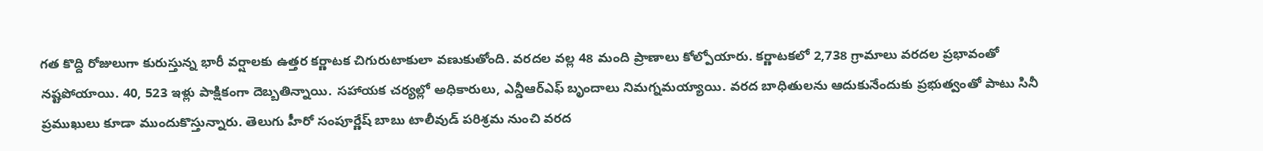గత కొద్ది రోజులుగా కురుస్తున్న భారీ వర్షాలకు ఉత్తర కర్ణాటక చిగురుటాకులా వణుకుతోంది. వరదల వల్ల 48 మంది ప్రాణాలు కోల్పోయారు. కర్ణాటకలో 2,738 గ్రామాలు వరదల ప్రభావంతో నష్టపోయాయి. 40, 523 ఇళ్లు పాక్షికంగా దెబ్బతిన్నాయి. సహాయక చర్యల్లో అధికారులు, ఎన్డీఆర్ఎఫ్ బృందాలు నిమగ్నమయ్యాయి. వరద బాధితులను ఆదుకునేందుకు ప్రభుత్వంతో పాటు సినీ ప్రముఖులు కూడా ముందుకొస్తున్నారు. తెలుగు హీరో సంపూర్ణేష్ బాబు టాలీవుడ్ పరిశ్రమ నుంచి వరద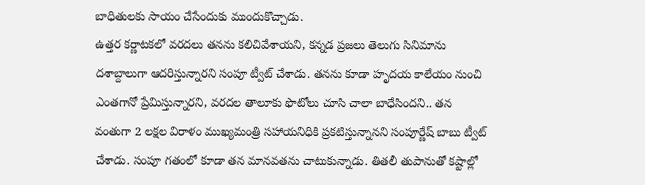బాధితులకు సాయం చేసేందుకు ముందుకొచ్చాడు.
ఉత్తర కర్ణాటకలో వరదలు తనను కలిచివేశాయని, కన్నడ ప్రజలు తెలుగు సినిమాను దశాబ్దాలుగా ఆదరిస్తున్నారని సంపూ ట్వీట్ చేశాడు. తనను కూడా హృదయ కాలేయం నుంచి ఎంతగానో ప్రేమిస్తున్నారని, వరదల తాలూకు ఫొటోలు చూసి చాలా బాధేసిందని.. తన వంతుగా 2 లక్షల విరాళం ముఖ్యమంత్రి సహాయనిధికి ప్రకటిస్తున్నానని సంపూర్ణేష్ బాబు ట్వీట్ చేశాడు. సంపూ గతంలో కూడా తన మానవతను చాటుకున్నాడు. తితలీ తుపానుతో కష్టాల్లో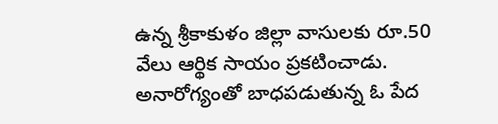ఉన్న శ్రీకాకుళం జిల్లా వాసులకు రూ.50 వేలు ఆర్థిక సాయం ప్రకటించాడు. అనారోగ్యంతో బాధపడుతున్న ఓ పేద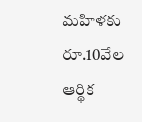మహిళకు రూ.10వేల ఆర్థిక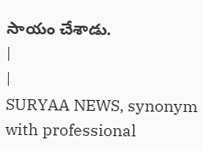సాయం చేశాడు.
|
|
SURYAA NEWS, synonym with professional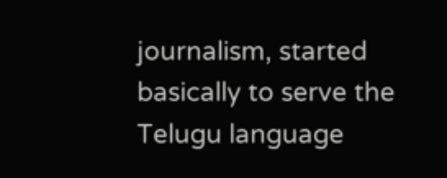journalism, started basically to serve the Telugu language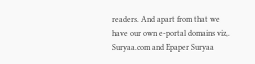readers. And apart from that we have our own e-portal domains viz,. Suryaa.com and Epaper Suryaa